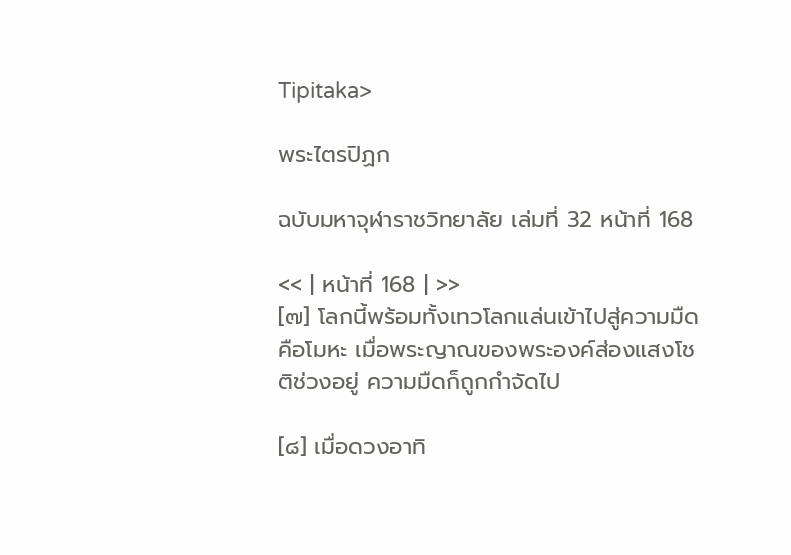Tipitaka>

พระไตรปิฏก

ฉบับมหาจุฬาราชวิทยาลัย เล่มที่ 32 หน้าที่ 168

<< | หน้าที่ 168 | >>
[๗] โลกนี้พร้อมทั้งเทวโลกแล่นเข้าไปสู่ความมืดคือโมหะ เมื่อพระญาณของพระองค์ส่องแสงโชติช่วงอยู่ ความมืดก็ถูกกำจัดไป

[๘] เมื่อดวงอาทิ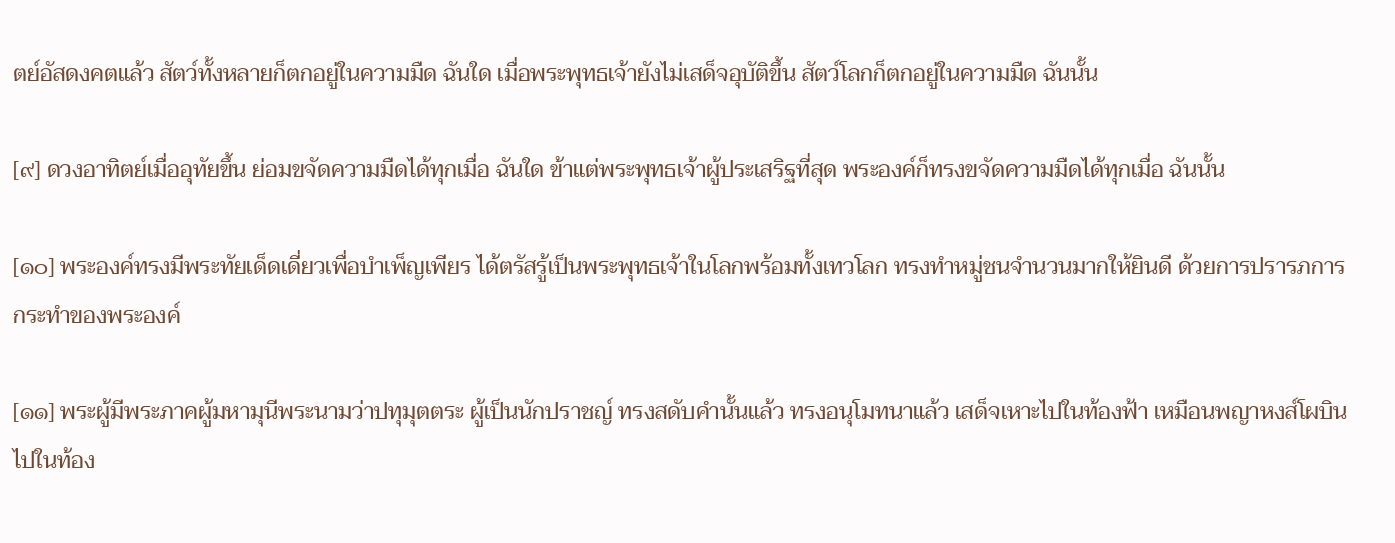ตย์อัสดงคตแล้ว สัตว์ทั้งหลายก็ตกอยู่ในความมืด ฉันใด เมื่อพระพุทธเจ้ายังไม่เสด็จอุบัติขึ้น สัตว์โลกก็ตกอยู่ในความมืด ฉันนั้น

[๙] ดวงอาทิตย์เมื่ออุทัยขึ้น ย่อมขจัดความมืดได้ทุกเมื่อ ฉันใด ข้าแต่พระพุทธเจ้าผู้ประเสริฐที่สุด พระองค์ก็ทรงขจัดความมืดได้ทุกเมื่อ ฉันนั้น

[๑๐] พระองค์ทรงมีพระทัยเด็ดเดี่ยวเพื่อบำเพ็ญเพียร ได้ตรัสรู้เป็นพระพุทธเจ้าในโลกพร้อมทั้งเทวโลก ทรงทำหมู่ชนจำนวนมากให้ยินดี ด้วยการปรารภการกระทำของพระองค์

[๑๑] พระผู้มีพระภาคผู้มหามุนีพระนามว่าปทุมุตตระ ผู้เป็นนักปราชญ์ ทรงสดับคำนั้นแล้ว ทรงอนุโมทนาแล้ว เสด็จเหาะไปในท้องฟ้า เหมือนพญาหงส์โผบินไปในท้อง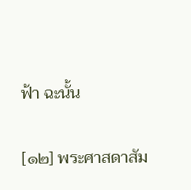ฟ้า ฉะนั้น

[๑๒] พระศาสดาสัม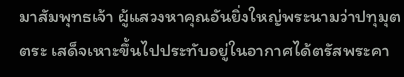มาสัมพุทธเจ้า ผู้แสวงหาคุณอันยิ่งใหญ่พระนามว่าปทุมุตตระ เสด็จเหาะขึ้นไปประทับอยู่ในอากาศได้ตรัสพระคา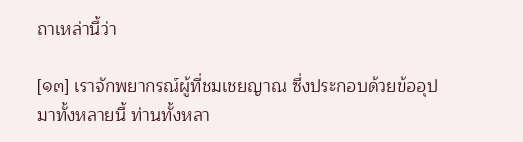ถาเหล่านี้ว่า

[๑๓] เราจักพยากรณ์ผู้ที่ชมเชยญาณ ซึ่งประกอบด้วยข้ออุปมาทั้งหลายนี้ ท่านทั้งหลา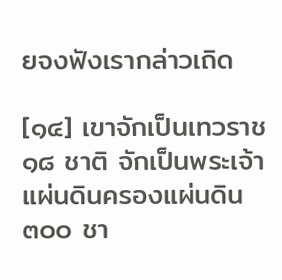ยจงฟังเรากล่าวเถิด

[๑๔] เขาจักเป็นเทวราช ๑๘ ชาติ จักเป็นพระเจ้าแผ่นดินครองแผ่นดิน ๓๐๐ ชา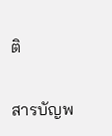ติ


สารบัญพ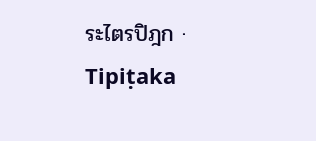ระไตรปิฎก · Tipiṭaka